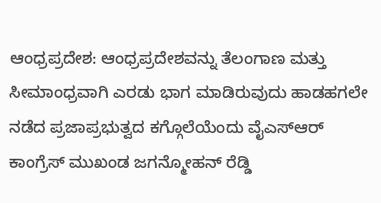ಆಂಧ್ರಪ್ರದೇಶ: ಆಂಧ್ರಪ್ರದೇಶವನ್ನು ತೆಲಂಗಾಣ ಮತ್ತು ಸೀಮಾಂಧ್ರವಾಗಿ ಎರಡು ಭಾಗ ಮಾಡಿರುವುದು ಹಾಡಹಗಲೇ ನಡೆದ ಪ್ರಜಾಪ್ರಭುತ್ವದ ಕಗ್ಗೊಲೆಯೆಂದು ವೈಎಸ್ಆರ್ ಕಾಂಗ್ರೆಸ್ ಮುಖಂಡ ಜಗನ್ಮೋಹನ್ ರೆಡ್ಡಿ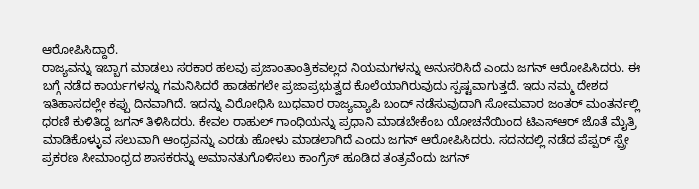ಆರೋಪಿಸಿದ್ದಾರೆ.
ರಾಜ್ಯವನ್ನು ಇಬ್ಬಾಗ ಮಾಡಲು ಸರಕಾರ ಹಲವು ಪ್ರಜಾಂತಾಂತ್ರಿಕವಲ್ಲದ ನಿಯಮಗಳನ್ನು ಅನುಸರಿಸಿದೆ ಎಂದು ಜಗನ್ ಆರೋಪಿಸಿದರು. ಈ ಬಗ್ಗೆ ನಡೆದ ಕಾರ್ಯಗಳನ್ನು ಗಮನಿಸಿದರೆ ಹಾಡಹಗಲೇ ಪ್ರಜಾಪ್ರಭುತ್ವದ ಕೊಲೆಯಾಗಿರುವುದು ಸ್ಪಷ್ಟವಾಗುತ್ತದೆ. ಇದು ನಮ್ಮ ದೇಶದ ಇತಿಹಾಸದಲ್ಲೇ ಕಪ್ಪು ದಿನವಾಗಿದೆ. ಇದನ್ನು ವಿರೋಧಿಸಿ ಬುಧವಾರ ರಾಜ್ಯವ್ಯಾಪಿ ಬಂದ್ ನಡೆಸುವುದಾಗಿ ಸೋಮವಾರ ಜಂತರ್ ಮಂತರ್ನಲ್ಲಿ ಧರಣಿ ಕುಳಿತಿದ್ದ ಜಗನ್ ತಿಳಿಸಿದರು. ಕೇವಲ ರಾಹುಲ್ ಗಾಂಧಿಯನ್ನು ಪ್ರಧಾನಿ ಮಾಡಬೇಕೆಂಬ ಯೋಚನೆಯಿಂದ ಟಿಎಸ್ಆರ್ ಜೊತೆ ಮೈತ್ರಿ ಮಾಡಿಕೊಳ್ಳುವ ಸಲುವಾಗಿ ಆಂಧ್ರವನ್ನು ಎರಡು ಹೋಳು ಮಾಡಲಾಗಿದೆ ಎಂದು ಜಗನ್ ಆರೋಪಿಸಿದರು. ಸದನದಲ್ಲಿ ನಡೆದ ಪೆಪ್ಪರ್ ಸ್ಪ್ರೇ ಪ್ರಕರಣ ಸೀಮಾಂಧ್ರದ ಶಾಸಕರನ್ನು ಅಮಾನತುಗೊಳಿಸಲು ಕಾಂಗ್ರೆಸ್ ಹೂಡಿದ ತಂತ್ರವೆಂದು ಜಗನ್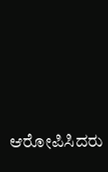ಆರೋಪಿಸಿದರು